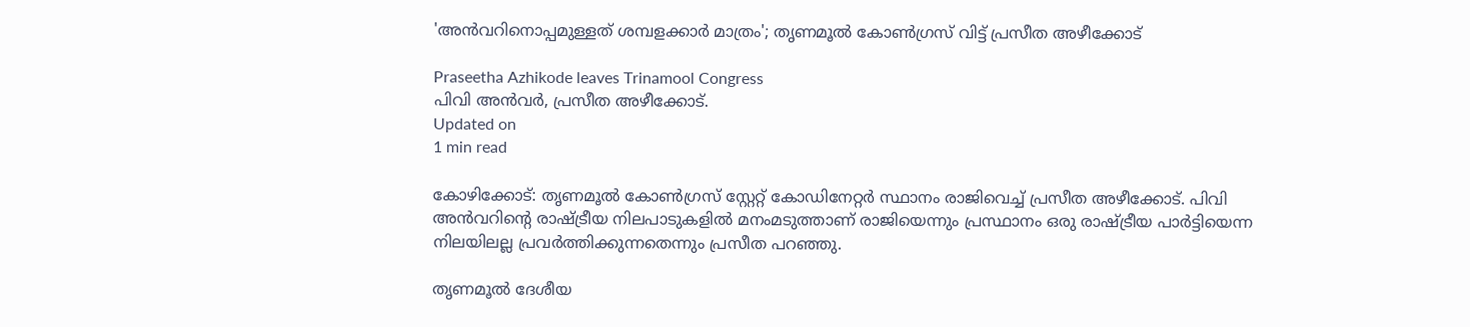'അന്‍വറിനൊപ്പമുള്ളത് ശമ്പളക്കാര്‍ മാത്രം'; തൃണമൂല്‍ കോണ്‍ഗ്രസ് വിട്ട് പ്രസീത അഴീക്കോട്

Praseetha Azhikode leaves Trinamool Congress
പിവി അന്‍വര്‍, പ്രസീത അഴീക്കോട്.
Updated on
1 min read

കോഴിക്കോട്: തൃണമൂല്‍ കോണ്‍ഗ്രസ് സ്റ്റേറ്റ് കോഡിനേറ്റര്‍ സ്ഥാനം രാജിവെച്ച് പ്രസീത അഴീക്കോട്. പിവി അന്‍വറിന്റെ രാഷ്ട്രീയ നിലപാടുകളില്‍ മനംമടുത്താണ് രാജിയെന്നും പ്രസ്ഥാനം ഒരു രാഷ്ട്രീയ പാര്‍ട്ടിയെന്ന നിലയിലല്ല പ്രവര്‍ത്തിക്കുന്നതെന്നും പ്രസീത പറഞ്ഞു.

തൃണമൂല്‍ ദേശീയ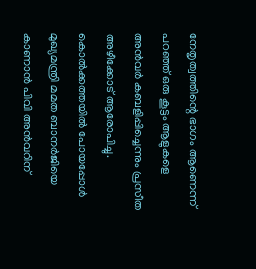നേതൃത്വത്തിന്റെ ഭാഗം ആണെന്ന് പറഞ്ഞ് ഒരു കൂട്ടം ആളുകളെ അന്‍വര്‍ കബളിപ്പിച്ചെന്നും പ്രസീത അഴീക്കോട് ആരോപിച്ചു. കൊല്‍ക്കത്തയില്‍ പോയപ്പോള്‍ മുഖ്യമന്ത്രി മമത ബാനര്‍ജിയെ കാണാന്‍ പിവി അന്‍വറിന്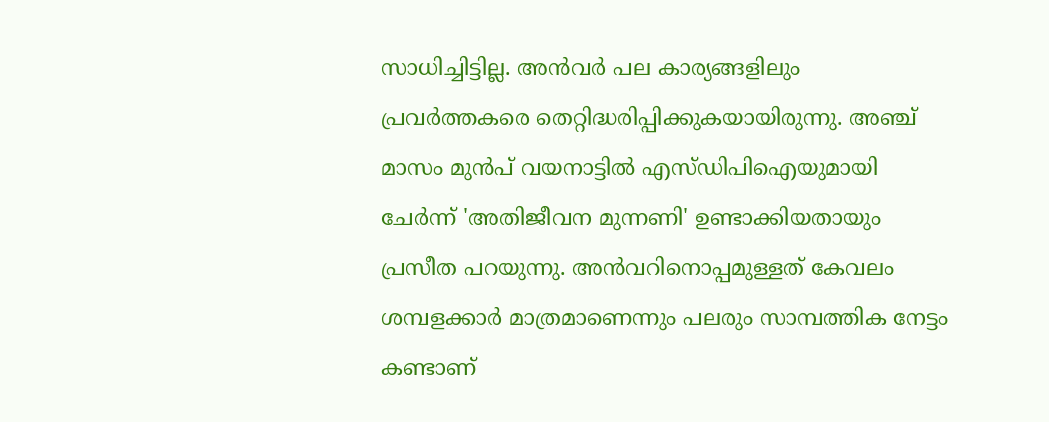സാധിച്ചിട്ടില്ല. അന്‍വര്‍ പല കാര്യങ്ങളിലും പ്രവര്‍ത്തകരെ തെറ്റിദ്ധരിപ്പിക്കുകയായിരുന്നു. അഞ്ച് മാസം മുന്‍പ് വയനാട്ടില്‍ എസ്ഡിപിഐയുമായി ചേര്‍ന്ന് 'അതിജീവന മുന്നണി' ഉണ്ടാക്കിയതായും പ്രസീത പറയുന്നു. അന്‍വറിനൊപ്പമുള്ളത് കേവലം ശമ്പളക്കാര്‍ മാത്രമാണെന്നും പലരും സാമ്പത്തിക നേട്ടം കണ്ടാണ്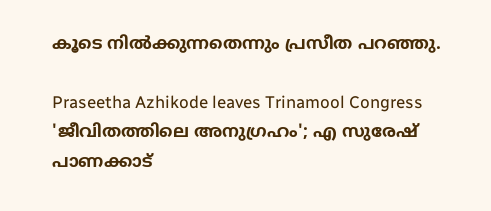കൂടെ നില്‍ക്കുന്നതെന്നും പ്രസീത പറഞ്ഞു.

Praseetha Azhikode leaves Trinamool Congress
'ജീവിതത്തിലെ അനുഗ്രഹം'; എ സുരേഷ് പാണക്കാട്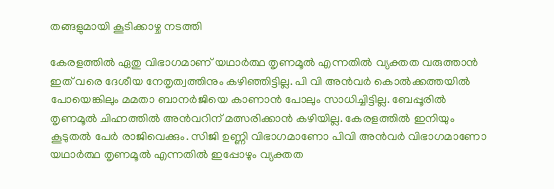തങ്ങളുമായി കൂടിക്കാഴ്ച നടത്തി

കേരളത്തില്‍ ഏതു വിഭാഗമാണ് യഥാര്‍ത്ഥ തൃണമൂല്‍ എന്നതില്‍ വ്യക്തത വരുത്താന്‍ ഇത് വരെ ദേശീയ നേതൃത്വത്തിനും കഴിഞ്ഞിട്ടില്ല. പി വി അന്‍വര്‍ കൊല്‍ക്കത്തയില്‍ പോയെങ്കിലും മമതാ ബാനര്‍ജിയെ കാണാന്‍ പോലും സാധിച്ചിട്ടില്ല. ബേപ്പൂരില്‍ തൃണമൂല്‍ ചിഹ്നത്തില്‍ അന്‍വറിന് മത്സരിക്കാന്‍ കഴിയില്ല. കേരളത്തില്‍ ഇനിയും കൂടുതല്‍ പേര്‍ രാജിവെക്കും. സിജി ഉണ്ണി വിഭാഗമാണോ പിവി അന്‍വര്‍ വിഭാഗമാണോ യഥാര്‍ത്ഥ തൃണമൂല്‍ എന്നതില്‍ ഇപ്പോഴും വ്യക്തത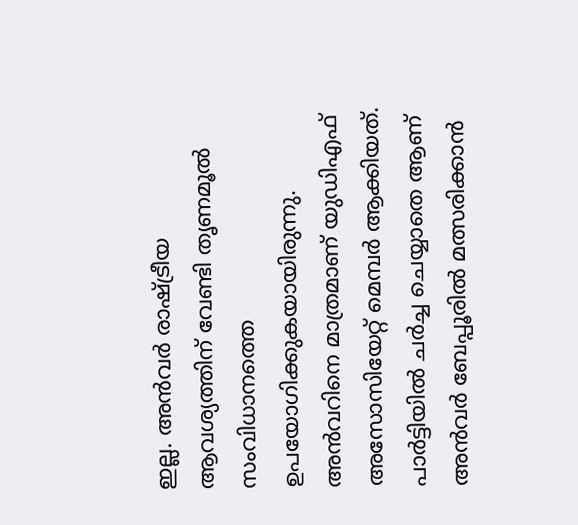ഇല്ല. അന്‍വര്‍ രാഷ്ട്രീയ ആവശ്യത്തിന് വേണ്ടി തൃണമൂല്‍ സംവിധാനത്തെ ഉപയോഗിക്കുകയായിരുന്നു. അന്‍വറിനെ മാത്രമാണ് യുഡിഎഫ് അസോസിയേറ്റ് മെമ്പര്‍ ആക്കിയത്. പാര്‍ട്ടിയില്‍ ചര്‍ച്ച ചെയ്യാതെ ആണ് അന്‍വര്‍ ബേപ്പൂരില്‍ മത്സരിക്കാന്‍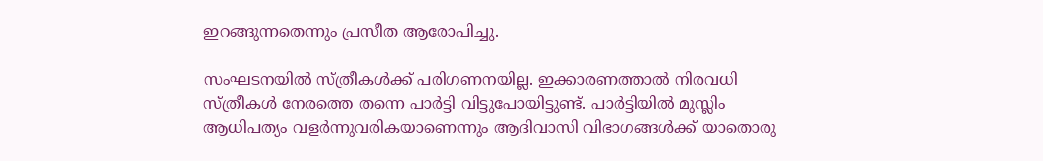ഇറങ്ങുന്നതെന്നും പ്രസീത ആരോപിച്ചു.

സംഘടനയില്‍ സ്ത്രീകള്‍ക്ക് പരിഗണനയില്ല. ഇക്കാരണത്താല്‍ നിരവധി സ്ത്രീകള്‍ നേരത്തെ തന്നെ പാര്‍ട്ടി വിട്ടുപോയിട്ടുണ്ട്. പാര്‍ട്ടിയില്‍ മുസ്ലിം ആധിപത്യം വളര്‍ന്നുവരികയാണെന്നും ആദിവാസി വിഭാഗങ്ങള്‍ക്ക് യാതൊരു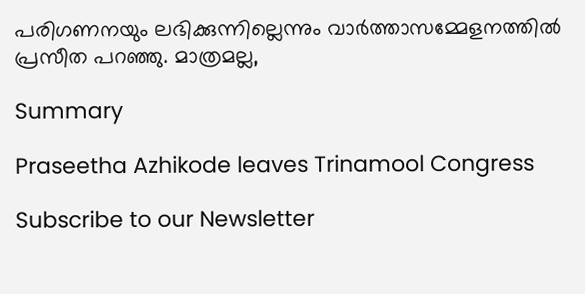പരിഗണനയും ലഭിക്കുന്നില്ലെന്നും വാര്‍ത്താസമ്മേളനത്തില്‍ പ്രസീത പറഞ്ഞു. മാത്രമല്ല,

Summary

Praseetha Azhikode leaves Trinamool Congress

Subscribe to our Newsletter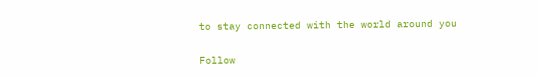to stay connected with the world around you

Follow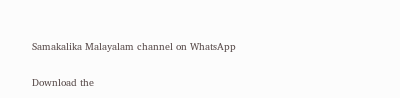Samakalika Malayalam channel on WhatsApp

Download the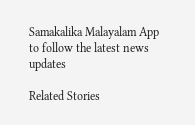Samakalika Malayalam App to follow the latest news updates

Related Stories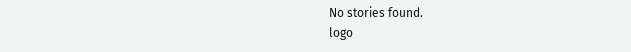No stories found.
logo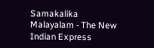Samakalika Malayalam - The New Indian Express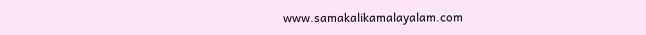www.samakalikamalayalam.com